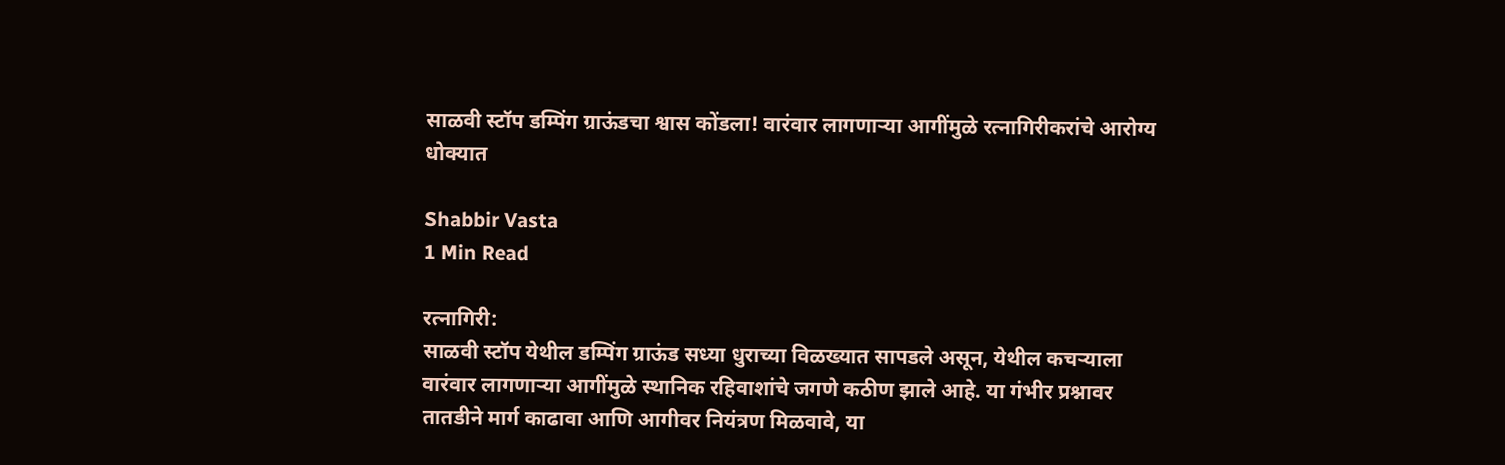साळवी स्टॉप डम्पिंग ग्राऊंडचा श्वास कोंडला! वारंवार लागणाऱ्या आगींमुळे रत्नागिरीकरांचे आरोग्य धोक्यात

Shabbir Vasta
1 Min Read

रत्नागिरी:
साळवी स्टॉप येथील डम्पिंग ग्राऊंड सध्या धुराच्या विळख्यात सापडले असून, येथील कचऱ्याला वारंवार लागणाऱ्या आगींमुळे स्थानिक रहिवाशांचे जगणे कठीण झाले आहे. या गंभीर प्रश्नावर तातडीने मार्ग काढावा आणि आगीवर नियंत्रण मिळवावे, या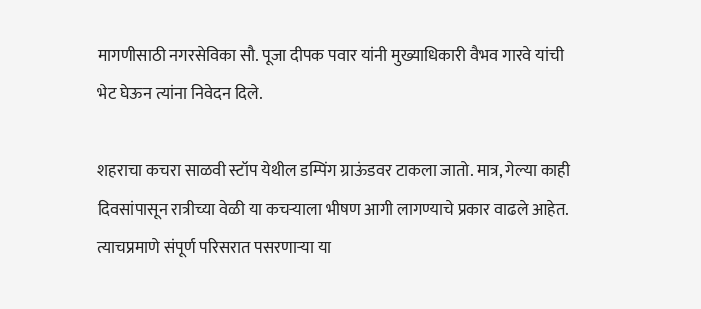मागणीसाठी नगरसेविका सौ. पूजा दीपक पवार यांनी मुख्याधिकारी वैभव गारवे यांची भेट घेऊन त्यांना निवेदन दिले.

शहराचा कचरा साळवी स्टॉप येथील डम्पिंग ग्राऊंडवर टाकला जातो. मात्र, गेल्या काही दिवसांपासून रात्रीच्या वेळी या कचऱ्याला भीषण आगी लागण्याचे प्रकार वाढले आहेत. त्याचप्रमाणे संपूर्ण परिसरात पसरणाऱ्या या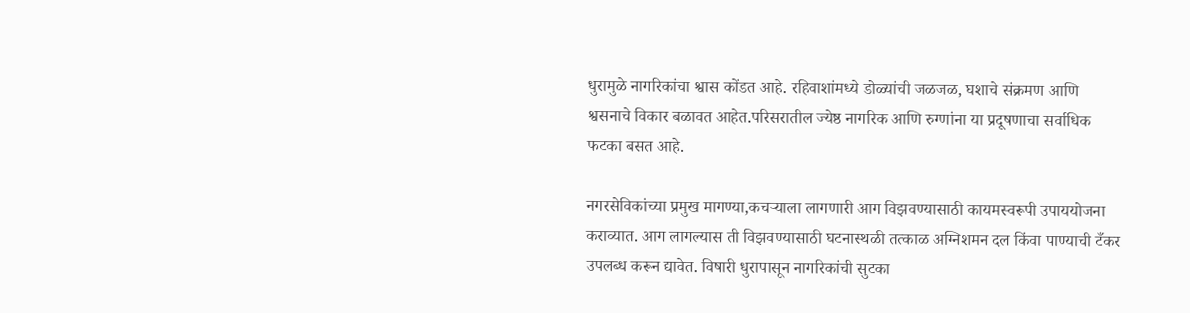धुरामुळे नागरिकांचा श्वास कोंडत आहे. रहिवाशांमध्ये डोळ्यांची जळजळ, घशाचे संक्रमण आणि श्वसनाचे विकार बळावत आहेत.परिसरातील ज्येष्ठ नागरिक आणि रुग्णांना या प्रदूषणाचा सर्वाधिक फटका बसत आहे.

नगरसेविकांच्या प्रमुख मागण्या,कचऱ्याला लागणारी आग विझवण्यासाठी कायमस्वरूपी उपाययोजना कराव्यात. आग लागल्यास ती विझवण्यासाठी घटनास्थळी तत्काळ अग्निशमन दल किंवा पाण्याची टँकर उपलब्ध करून द्यावेत. विषारी धुरापासून नागरिकांची सुटका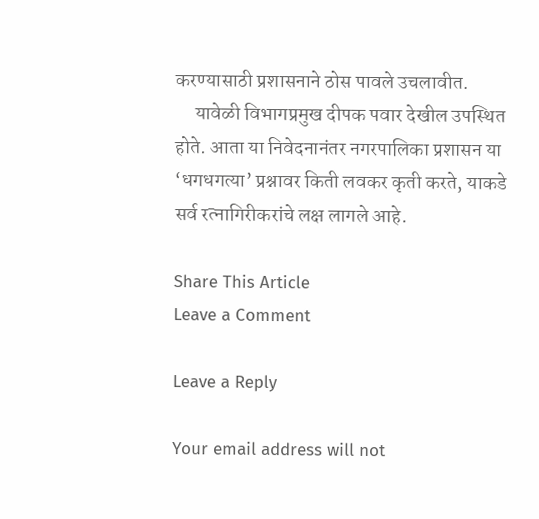करण्यासाठी प्रशासनाने ठोस पावले उचलावीत.
     यावेळी विभागप्रमुख दीपक पवार देखील उपस्थित होते. आता या निवेदनानंतर नगरपालिका प्रशासन या ‘धगधगत्या’ प्रश्नावर किती लवकर कृती करते, याकडे सर्व रत्नागिरीकरांचे लक्ष लागले आहे.

Share This Article
Leave a Comment

Leave a Reply

Your email address will not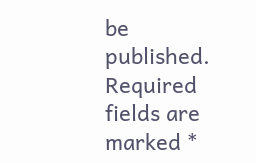be published. Required fields are marked *